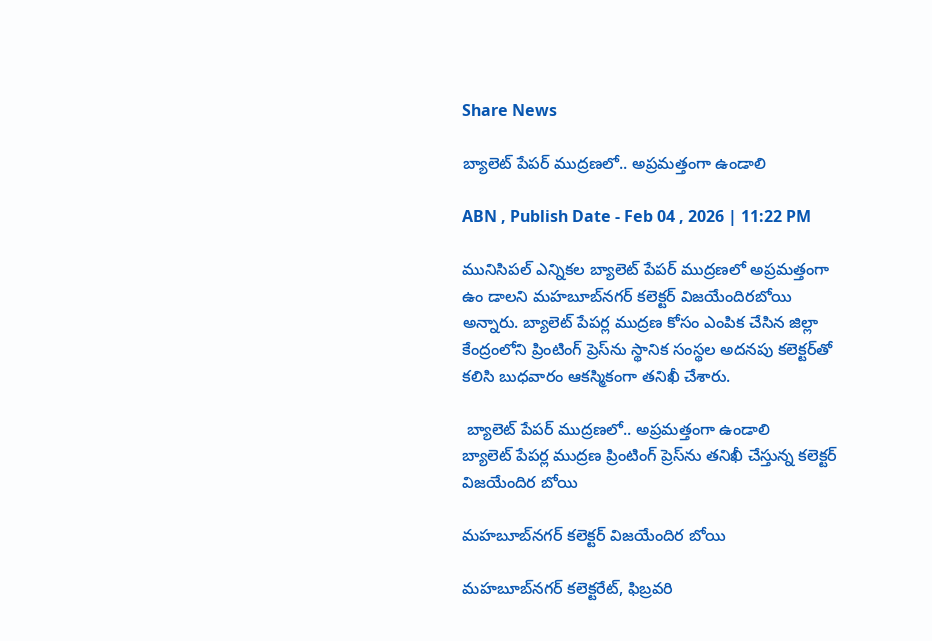Share News

బ్యాలెట్‌ పేపర్‌ ముద్రణలో.. అప్రమత్తంగా ఉండాలి

ABN , Publish Date - Feb 04 , 2026 | 11:22 PM

మునిసిపల్‌ ఎన్నికల బ్యాలెట్‌ పేపర్‌ ముద్రణలో అప్రమత్తంగా ఉం డాలని మహబూబ్‌నగర్‌ కలెక్టర్‌ విజయేందిరబోయి అన్నారు. బ్యాలెట్‌ పేపర్ల ముద్రణ కోసం ఎంపిక చేసిన జిల్లా కేంద్రంలోని ప్రింటింగ్‌ ప్రెస్‌ను స్థానిక సంస్థల అదనపు కలెక్టర్‌తో కలిసి బుధవారం ఆకస్మికంగా తనిఖీ చేశారు.

 బ్యాలెట్‌ పేపర్‌ ముద్రణలో.. అప్రమత్తంగా ఉండాలి
బ్యాలెట్‌ పేపర్ల ముద్రణ ప్రింటింగ్‌ ప్రెస్‌ను తనిఖీ చేస్తున్న కలెక్టర్‌ విజయేందిర బోయి

మహబూబ్‌నగర్‌ కలెక్టర్‌ విజయేందిర బోయి

మహబూబ్‌నగర్‌ కలెక్టరేట్‌, ఫిబ్రవరి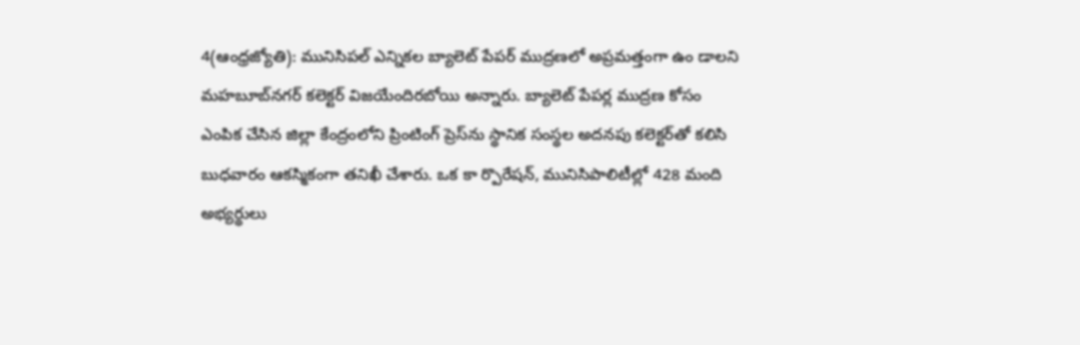4(ఆంధ్రజ్యోతి): మునిసిపల్‌ ఎన్నికల బ్యాలెట్‌ పేపర్‌ ముద్రణలో అప్రమత్తంగా ఉం డాలని మహబూబ్‌నగర్‌ కలెక్టర్‌ విజయేందిరబోయి అన్నారు. బ్యాలెట్‌ పేపర్ల ముద్రణ కోసం ఎంపిక చేసిన జిల్లా కేంద్రంలోని ప్రింటింగ్‌ ప్రెస్‌ను స్థానిక సంస్థల అదనపు కలెక్టర్‌తో కలిసి బుధవారం ఆకస్మికంగా తనిఖీ చేశారు. ఒక కా ర్పొరేషన్‌, మునిసిపాలిటీల్లో 428 మంది అభ్యర్థులు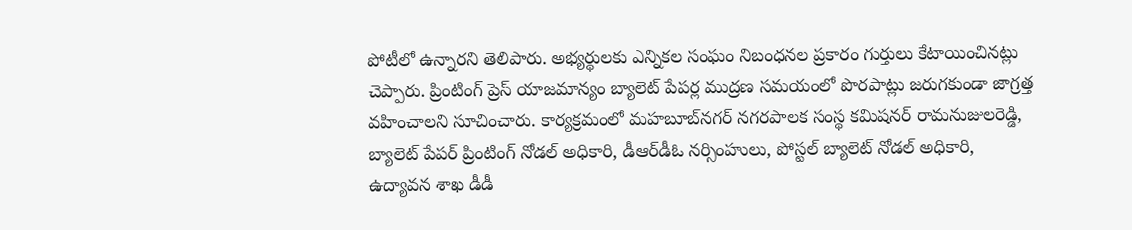పోటీలో ఉన్నారని తెలిపారు. అభ్యర్థులకు ఎన్నికల సంఘం నిబంధనల ప్రకారం గుర్తులు కేటాయించినట్లు చెప్పారు. ప్రింటింగ్‌ ప్రెస్‌ యాజమాన్యం బ్యాలెట్‌ పేపర్ల ముద్రణ సమయంలో పొరపాట్లు జరుగకుండా జాగ్రత్త వహించాలని సూచించారు. కార్యక్రమంలో మహబూబ్‌నగర్‌ నగరపాలక సంస్థ కమిషనర్‌ రామనుజులరెడ్డి, బ్యాలెట్‌ పేపర్‌ ప్రింటింగ్‌ నోడల్‌ అధికారి, డీఆర్‌డీఓ నర్సింహులు, పోస్టల్‌ బ్యాలెట్‌ నోడల్‌ అధికారి, ఉద్యావన శాఖ డీడీ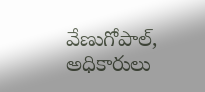వేణుగోపాల్‌, అధికారులు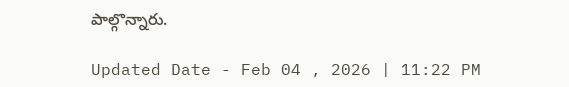పాల్గొన్నారు.

Updated Date - Feb 04 , 2026 | 11:22 PM